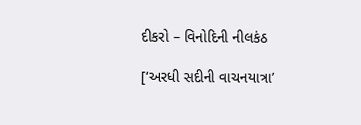દીકરો – વિનોદિની નીલકંઠ

[‘અરધી સદીની વાચનયાત્રા’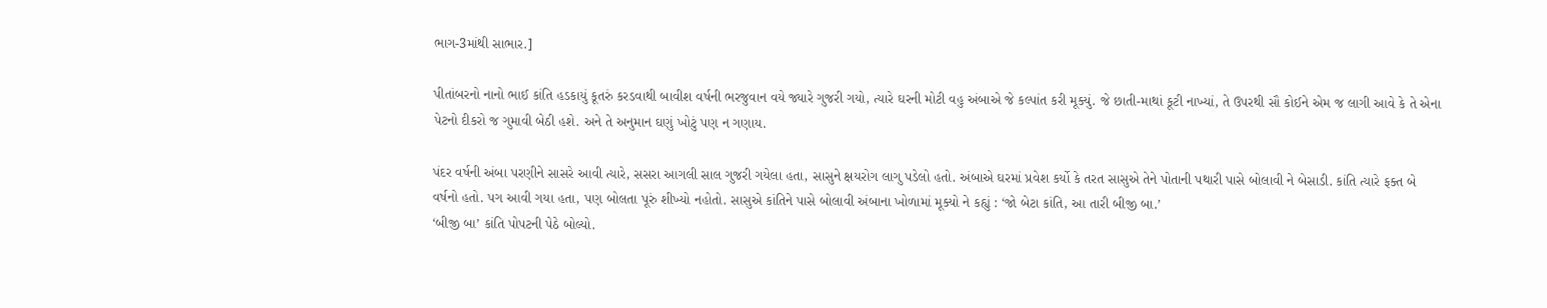ભાગ-3માંથી સાભાર.]

પીતાંબરનો નાનો ભાઈ કાંતિ હડકાયું કૂતરું કરડવાથી બાવીશ વર્ષની ભરજુવાન વયે જ્યારે ગુજરી ગયો, ત્યારે ઘરની મોટી વહુ અંબાએ જે કલ્પાંત કરી મૂક્યું. જે છાતી-માથાં કૂટી નાખ્યાં, તે ઉપરથી સૌ કોઈને એમ જ લાગી આવે કે તે એના પેટનો દીકરો જ ગુમાવી બેઠી હશે. અને તે અનુમાન ઘણું ખોટું પણ ન ગણાય.

પંદર વર્ષની અંબા પરણીને સાસરે આવી ત્યારે, સસરા આગલી સાલ ગુજરી ગયેલા હતા, સાસુને ક્ષયરોગ લાગુ પડેલો હતો. અંબાએ ઘરમાં પ્રવેશ કર્યો કે તરત સાસુએ તેને પોતાની પથારી પાસે બોલાવી ને બેસાડી. કાંતિ ત્યારે ફક્ત બે વર્ષનો હતો. પગ આવી ગયા હતા, પણ બોલતા પૂરું શીખ્યો નહોતો. સાસુએ કાંતિને પાસે બોલાવી અંબાના ખોળામાં મૂક્યો ને કહ્યું : ‘જો બેટા કાંતિ, આ તારી બીજી બા.’
‘બીજી બા’ કાંતિ પોપટની પેઠે બોલ્યો.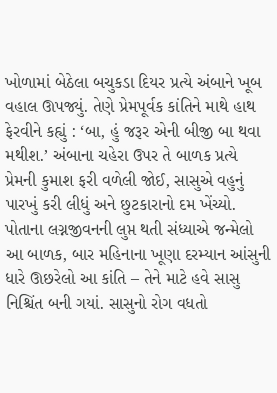ખોળામાં બેઠેલા બચુકડા દિયર પ્રત્યે અંબાને ખૂબ વહાલ ઊપજ્યું. તેણે પ્રેમપૂર્વક કાંતિને માથે હાથ ફેરવીને કહ્યું : ‘બા, હું જરૂર એની બીજી બા થવા મથીશ.’ અંબાના ચહેરા ઉપર તે બાળક પ્રત્યે પ્રેમની કુમાશ ફરી વળેલી જોઈ, સાસુએ વહુનું પારખું કરી લીધું અને છુટકારાનો દમ ખેંચ્યો. પોતાના લગ્નજીવનની લુપ્ત થતી સંધ્યાએ જન્મેલો આ બાળક, બાર મહિનાના ખૂણા દરમ્યાન આંસુની ધારે ઊછરેલો આ કાંતિ – તેને માટે હવે સાસુ નિશ્ચિંત બની ગયાં. સાસુનો રોગ વધતો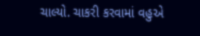ચાલ્યો. ચાકરી કરવામાં વહુએ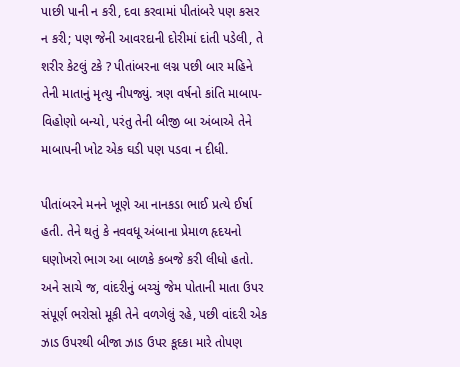પાછી પાની ન કરી, દવા કરવામાં પીતાંબરે પણ કસર ન કરી; પણ જેની આવરદાની દોરીમાં દાંતી પડેલી, તે શરીર કેટલું ટકે ? પીતાંબરના લગ્ન પછી બાર મહિને તેની માતાનું મૃત્યુ નીપજ્યું. ત્રણ વર્ષનો કાંતિ માબાપ-વિહોણો બન્યો, પરંતુ તેની બીજી બા અંબાએ તેને માબાપની ખોટ એક ઘડી પણ પડવા ન દીધી.

પીતાંબરને મનને ખૂણે આ નાનકડા ભાઈ પ્રત્યે ઈર્ષા હતી. તેને થતું કે નવવધૂ અંબાના પ્રેમાળ હૃદયનો ઘણોખરો ભાગ આ બાળકે કબજે કરી લીધો હતો. અને સાચે જ, વાંદરીનું બચ્ચું જેમ પોતાની માતા ઉપર સંપૂર્ણ ભરોસો મૂકી તેને વળગેલું રહે, પછી વાંદરી એક ઝાડ ઉપરથી બીજા ઝાડ ઉપર કૂદકા મારે તોપણ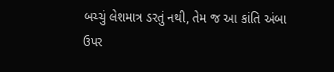બચ્ચું લેશમાત્ર ડરતું નથી, તેમ જ આ કાંતિ અંબા ઉપર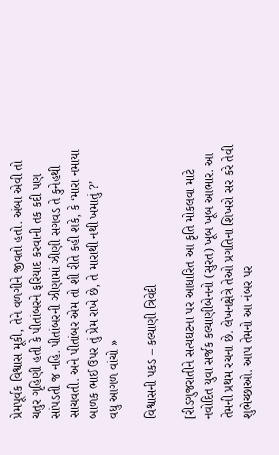પ્રેમપૂર્વક વિશ્વાસ મૂકી, તેને વળગીને જીવતો હતો. અંબા એવી તો ચતુર ગૃહિણી હતી કે પીતાંબરને ફરિયાદ કરવાની તક કદી પણ સાંપડતી જ નહિ. પીતાંબરની ઝીણામાં ઝીણી સગવડ તે કુનેહથી સાચવતી. અને પીતાંબર એમ તો શી રીતે કહી શકે, કે ‘મારા નમાયા બાળક ભાઈ ઉપર તું પ્રેમ રાખે છે, તે મારાથી નથી ખમાતું ?’
વધુ આગળ વાંચો »

વિશ્વાસની પકડ – કલ્યાણી ત્રિવેદી

[રીડગુજરાતીને સત્યઘટના પર આધારિત આ કૃતિ મોકલવા માટે નવોદિત યુવા સર્જક કલ્યાણીબેનનો (સુરત) ખૂબ ખૂબ આભાર. આ તેમની પ્રથમ રચના છે. લેખનક્ષેત્રે તેઓ પ્રગતિના શિખરો સર કરે તેવી શુભેચ્છાઓ. આપ તેમનો આ નંબર પર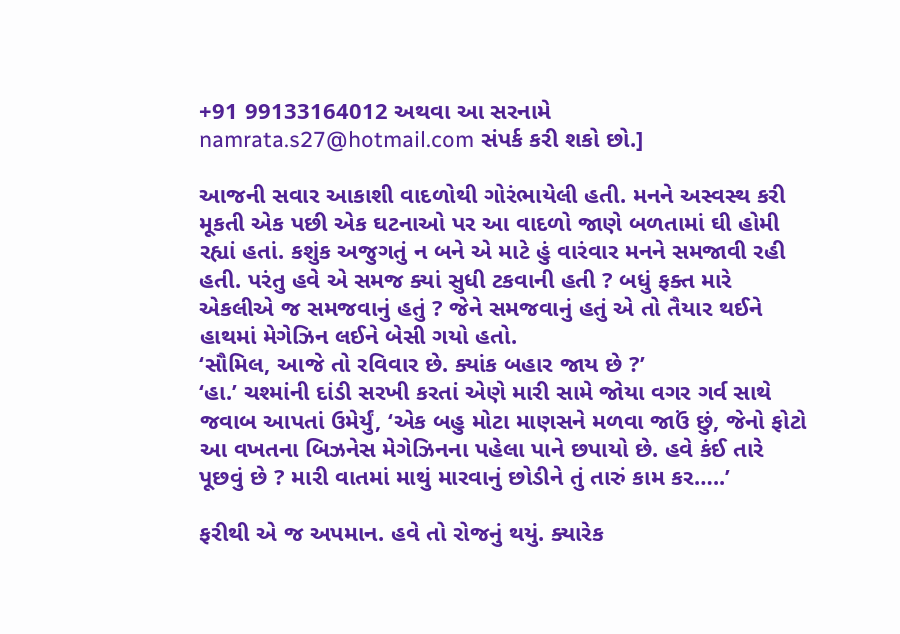+91 99133164012 અથવા આ સરનામે namrata.s27@hotmail.com સંપર્ક કરી શકો છો.]

આજની સવાર આકાશી વાદળોથી ગોરંભાયેલી હતી. મનને અસ્વસ્થ કરી મૂકતી એક પછી એક ઘટનાઓ પર આ વાદળો જાણે બળતામાં ઘી હોમી રહ્યાં હતાં. કશુંક અજુગતું ન બને એ માટે હું વારંવાર મનને સમજાવી રહી હતી. પરંતુ હવે એ સમજ ક્યાં સુધી ટકવાની હતી ? બધું ફક્ત મારે એકલીએ જ સમજવાનું હતું ? જેને સમજવાનું હતું એ તો તૈયાર થઈને હાથમાં મેગેઝિન લઈને બેસી ગયો હતો.
‘સૌમિલ, આજે તો રવિવાર છે. ક્યાંક બહાર જાય છે ?’
‘હા.’ ચશ્માંની દાંડી સરખી કરતાં એણે મારી સામે જોયા વગર ગર્વ સાથે જવાબ આપતાં ઉમેર્યું, ‘એક બહુ મોટા માણસને મળવા જાઉં છું, જેનો ફોટો આ વખતના બિઝનેસ મેગેઝિનના પહેલા પાને છપાયો છે. હવે કંઈ તારે પૂછવું છે ? મારી વાતમાં માથું મારવાનું છોડીને તું તારું કામ કર…..’

ફરીથી એ જ અપમાન. હવે તો રોજનું થયું. ક્યારેક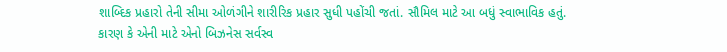શાબ્દિક પ્રહારો તેની સીમા ઓળંગીને શારીરિક પ્રહાર સુધી પહોંચી જતાં. સૌમિલ માટે આ બધું સ્વાભાવિક હતું. કારણ કે એની માટે એનો બિઝનેસ સર્વસ્વ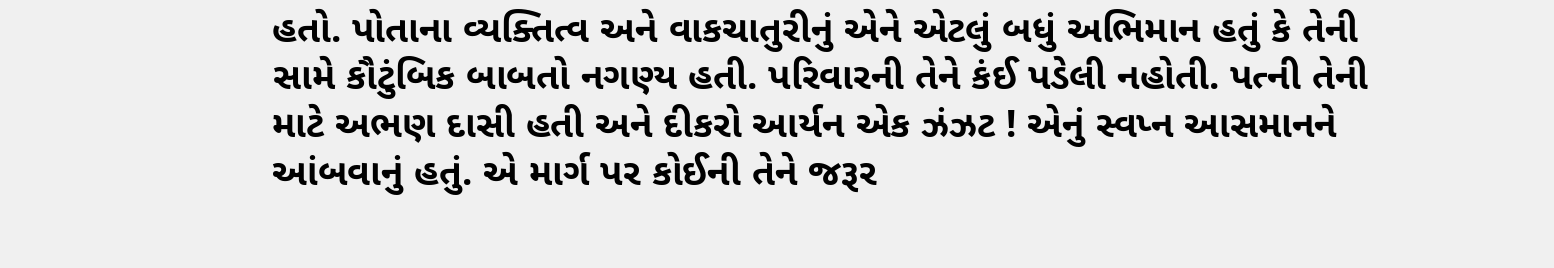હતો. પોતાના વ્યક્તિત્વ અને વાકચાતુરીનું એને એટલું બધું અભિમાન હતું કે તેની સામે કૌટુંબિક બાબતો નગણ્ય હતી. પરિવારની તેને કંઈ પડેલી નહોતી. પત્ની તેની માટે અભણ દાસી હતી અને દીકરો આર્યન એક ઝંઝટ ! એનું સ્વપ્ન આસમાનને આંબવાનું હતું. એ માર્ગ પર કોઈની તેને જરૂર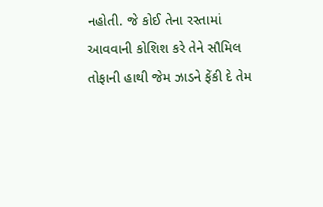નહોતી. જે કોઈ તેના રસ્તામાં આવવાની કોશિશ કરે તેને સૌમિલ તોફાની હાથી જેમ ઝાડને ફેંકી દે તેમ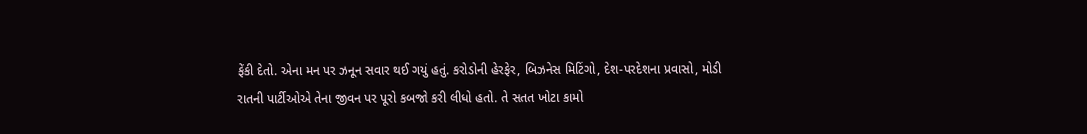ફેંકી દેતો. એના મન પર ઝનૂન સવાર થઈ ગયું હતું. કરોડોની હેરફેર, બિઝનેસ મિટિંગો, દેશ-પરદેશના પ્રવાસો, મોડી રાતની પાર્ટીઓએ તેના જીવન પર પૂરો કબજો કરી લીધો હતો. તે સતત ખોટા કામો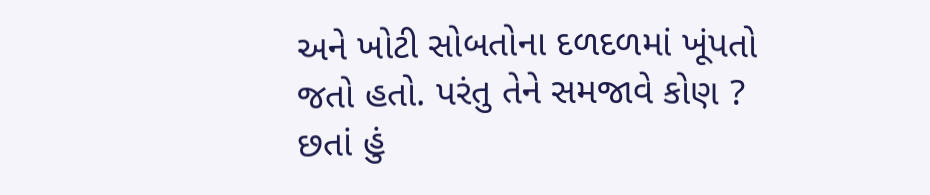અને ખોટી સોબતોના દળદળમાં ખૂંપતો જતો હતો. પરંતુ તેને સમજાવે કોણ ? છતાં હું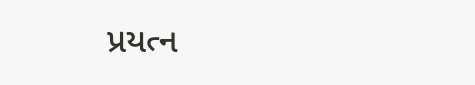પ્રયત્ન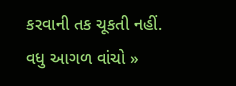કરવાની તક ચૂકતી નહીં.
વધુ આગળ વાંચો »